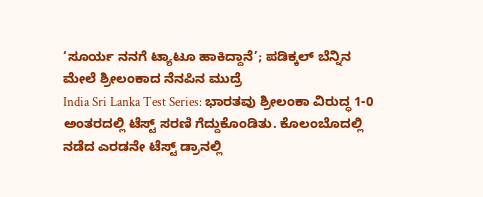‘ಸೂರ್ಯ ನನಗೆ ಟ್ಯಾಟೂ ಹಾಕಿದ್ದಾನೆ’; ಪಡಿಕ್ಕಲ್ ಬೆನ್ನಿನ ಮೇಲೆ ಶ್ರೀಲಂಕಾದ ನೆನಪಿನ ಮುದ್ರೆ
India Sri Lanka Test Series: ಭಾರತವು ಶ್ರೀಲಂಕಾ ವಿರುದ್ಧ 1-0 ಅಂತರದಲ್ಲಿ ಟೆಸ್ಟ್ ಸರಣಿ ಗೆದ್ದುಕೊಂಡಿತು. ಕೊಲಂಬೊದಲ್ಲಿ ನಡೆದ ಎರಡನೇ ಟೆಸ್ಟ್ ಡ್ರಾನಲ್ಲಿ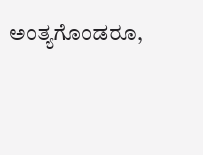ಅಂತ್ಯಗೊಂಡರೂ,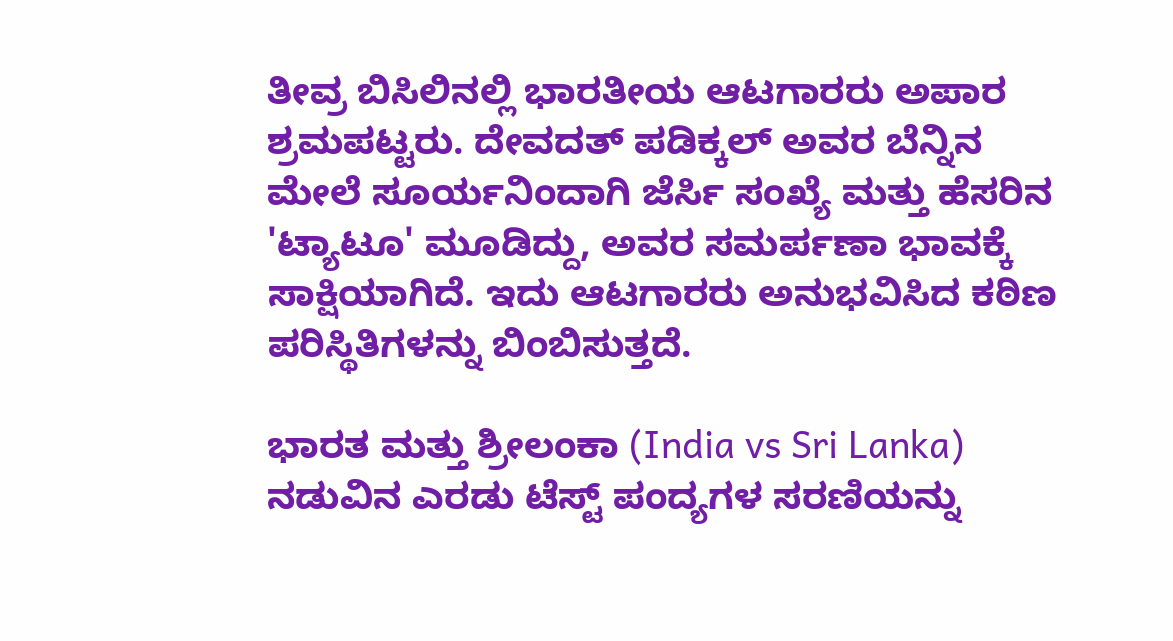ತೀವ್ರ ಬಿಸಿಲಿನಲ್ಲಿ ಭಾರತೀಯ ಆಟಗಾರರು ಅಪಾರ ಶ್ರಮಪಟ್ಟರು. ದೇವದತ್ ಪಡಿಕ್ಕಲ್ ಅವರ ಬೆನ್ನಿನ ಮೇಲೆ ಸೂರ್ಯನಿಂದಾಗಿ ಜೆರ್ಸಿ ಸಂಖ್ಯೆ ಮತ್ತು ಹೆಸರಿನ 'ಟ್ಯಾಟೂ' ಮೂಡಿದ್ದು, ಅವರ ಸಮರ್ಪಣಾ ಭಾವಕ್ಕೆ ಸಾಕ್ಷಿಯಾಗಿದೆ. ಇದು ಆಟಗಾರರು ಅನುಭವಿಸಿದ ಕಠಿಣ ಪರಿಸ್ಥಿತಿಗಳನ್ನು ಬಿಂಬಿಸುತ್ತದೆ.

ಭಾರತ ಮತ್ತು ಶ್ರೀಲಂಕಾ (India vs Sri Lanka) ನಡುವಿನ ಎರಡು ಟೆಸ್ಟ್ ಪಂದ್ಯಗಳ ಸರಣಿಯನ್ನು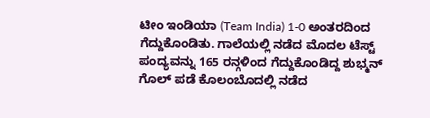ಟೀಂ ಇಂಡಿಯಾ (Team India) 1-0 ಅಂತರದಿಂದ ಗೆದ್ದುಕೊಂಡಿತು. ಗಾಲೆಯಲ್ಲಿ ನಡೆದ ಮೊದಲ ಟೆಸ್ಟ್ ಪಂದ್ಯವನ್ನು 165 ರನ್ಗಳಿಂದ ಗೆದ್ದುಕೊಂಡಿದ್ದ ಶುಭ್ಮನ್ ಗೊಲ್ ಪಡೆ ಕೊಲಂಬೊದಲ್ಲಿ ನಡೆದ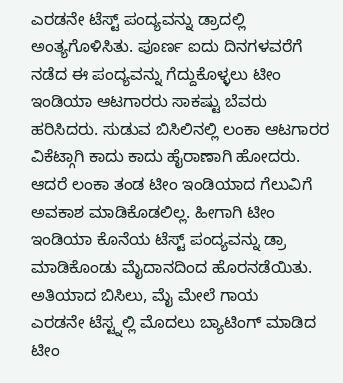ಎರಡನೇ ಟೆಸ್ಟ್ ಪಂದ್ಯವನ್ನು ಡ್ರಾದಲ್ಲಿ ಅಂತ್ಯಗೊಳಿಸಿತು. ಪೂರ್ಣ ಐದು ದಿನಗಳವರೆಗೆ ನಡೆದ ಈ ಪಂದ್ಯವನ್ನು ಗೆದ್ದುಕೊಳ್ಳಲು ಟೀಂ ಇಂಡಿಯಾ ಆಟಗಾರರು ಸಾಕಷ್ಟು ಬೆವರು ಹರಿಸಿದರು. ಸುಡುವ ಬಿಸಿಲಿನಲ್ಲಿ ಲಂಕಾ ಆಟಗಾರರ ವಿಕೆಟ್ಗಾಗಿ ಕಾದು ಕಾದು ಹೈರಾಣಾಗಿ ಹೋದರು. ಆದರೆ ಲಂಕಾ ತಂಡ ಟೀಂ ಇಂಡಿಯಾದ ಗೆಲುವಿಗೆ ಅವಕಾಶ ಮಾಡಿಕೊಡಲಿಲ್ಲ. ಹೀಗಾಗಿ ಟೀಂ ಇಂಡಿಯಾ ಕೊನೆಯ ಟೆಸ್ಟ್ ಪಂದ್ಯವನ್ನು ಡ್ರಾ ಮಾಡಿಕೊಂಡು ಮೈದಾನದಿಂದ ಹೊರನಡೆಯಿತು.
ಅತಿಯಾದ ಬಿಸಿಲು, ಮೈ ಮೇಲೆ ಗಾಯ
ಎರಡನೇ ಟೆಸ್ಟ್ನಲ್ಲಿ ಮೊದಲು ಬ್ಯಾಟಿಂಗ್ ಮಾಡಿದ ಟೀಂ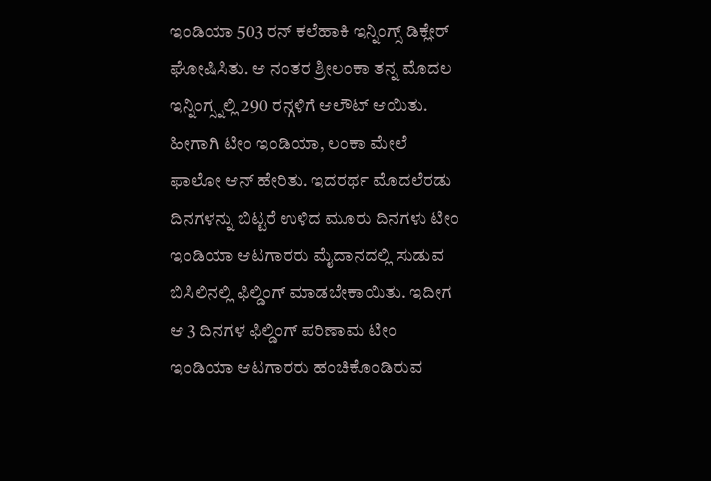ಇಂಡಿಯಾ 503 ರನ್ ಕಲೆಹಾಕಿ ಇನ್ನಿಂಗ್ಸ್ ಡಿಕ್ಲೇರ್ ಘೋಷಿಸಿತು. ಆ ನಂತರ ಶ್ರೀಲಂಕಾ ತನ್ನ ಮೊದಲ ಇನ್ನಿಂಗ್ಸ್ನಲ್ಲಿ 290 ರನ್ಗಳಿಗೆ ಆಲೌಟ್ ಆಯಿತು. ಹೀಗಾಗಿ ಟೀಂ ಇಂಡಿಯಾ, ಲಂಕಾ ಮೇಲೆ ಫಾಲೋ ಆನ್ ಹೇರಿತು. ಇದರರ್ಥ ಮೊದಲೆರಡು ದಿನಗಳನ್ನು ಬಿಟ್ಟರೆ ಉಳಿದ ಮೂರು ದಿನಗಳು ಟೀಂ ಇಂಡಿಯಾ ಆಟಗಾರರು ಮೈದಾನದಲ್ಲಿ ಸುಡುವ ಬಿಸಿಲಿನಲ್ಲಿ ಫಿಲ್ಡಿಂಗ್ ಮಾಡಬೇಕಾಯಿತು. ಇದೀಗ ಆ 3 ದಿನಗಳ ಫಿಲ್ಡಿಂಗ್ ಪರಿಣಾಮ ಟೀಂ ಇಂಡಿಯಾ ಆಟಗಾರರು ಹಂಚಿಕೊಂಡಿರುವ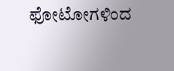ಫೋಟೋಗಳಿಂದ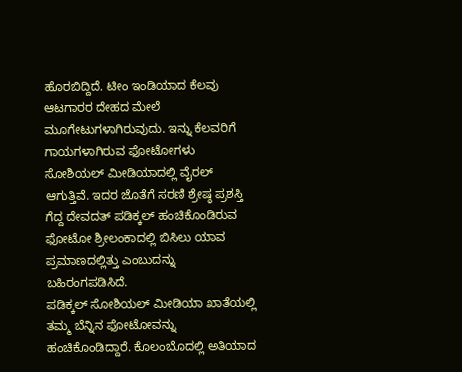ಹೊರಬಿದ್ದಿದೆ. ಟೀಂ ಇಂಡಿಯಾದ ಕೆಲವು ಆಟಗಾರರ ದೇಹದ ಮೇಲೆ ಮೂಗೇಟುಗಳಾಗಿರುವುದು. ಇನ್ನು ಕೆಲವರಿಗೆ ಗಾಯಗಳಾಗಿರುವ ಫೋಟೋಗಳು ಸೋಶಿಯಲ್ ಮೀಡಿಯಾದಲ್ಲಿ ವೈರಲ್ ಆಗುತ್ತಿವೆ. ಇದರ ಜೊತೆಗೆ ಸರಣಿ ಶ್ರೇಷ್ಠ ಪ್ರಶಸ್ತಿ ಗೆದ್ದ ದೇವದತ್ ಪಡಿಕ್ಕಲ್ ಹಂಚಿಕೊಂಡಿರುವ ಫೋಟೋ ಶ್ರೀಲಂಕಾದಲ್ಲಿ ಬಿಸಿಲು ಯಾವ ಪ್ರಮಾಣದಲ್ಲಿತ್ತು ಎಂಬುದನ್ನು ಬಹಿರಂಗಪಡಿಸಿದೆ.
ಪಡಿಕ್ಕಲ್ ಸೋಶಿಯಲ್ ಮೀಡಿಯಾ ಖಾತೆಯಲ್ಲಿ ತಮ್ಮ ಬೆನ್ನಿನ ಫೋಟೋವನ್ನು ಹಂಚಿಕೊಂಡಿದ್ದಾರೆ. ಕೊಲಂಬೊದಲ್ಲಿ ಅತಿಯಾದ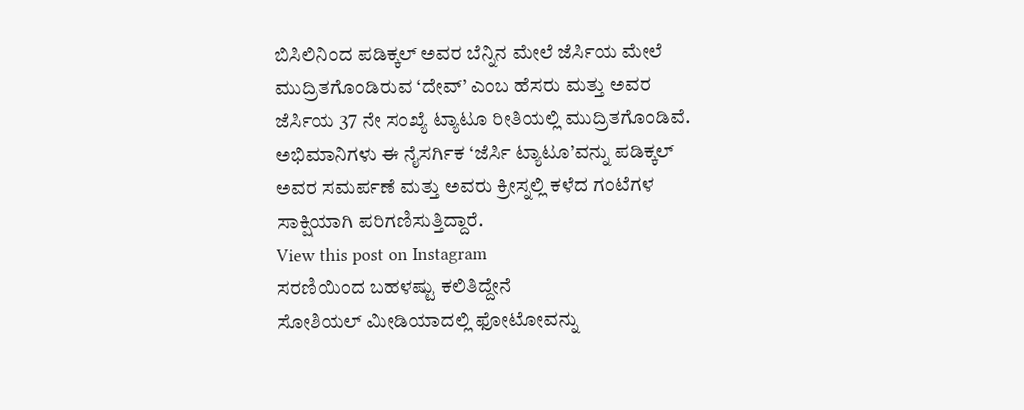ಬಿಸಿಲಿನಿಂದ ಪಡಿಕ್ಕಲ್ ಅವರ ಬೆನ್ನಿನ ಮೇಲೆ ಜೆರ್ಸಿಯ ಮೇಲೆ ಮುದ್ರಿತಗೊಂಡಿರುವ ‘ದೇವ್’ ಎಂಬ ಹೆಸರು ಮತ್ತು ಅವರ ಜೆರ್ಸಿಯ 37 ನೇ ಸಂಖ್ಯೆ ಟ್ಯಾಟೂ ರೀತಿಯಲ್ಲಿ ಮುದ್ರಿತಗೊಂಡಿವೆ. ಅಭಿಮಾನಿಗಳು ಈ ನೈಸರ್ಗಿಕ ‘ಜೆರ್ಸಿ ಟ್ಯಾಟೂ’ವನ್ನು ಪಡಿಕ್ಕಲ್ ಅವರ ಸಮರ್ಪಣೆ ಮತ್ತು ಅವರು ಕ್ರೀಸ್ನಲ್ಲಿ ಕಳೆದ ಗಂಟೆಗಳ ಸಾಕ್ಷಿಯಾಗಿ ಪರಿಗಣಿಸುತ್ತಿದ್ದಾರೆ.
View this post on Instagram
ಸರಣಿಯಿಂದ ಬಹಳಷ್ಟು ಕಲಿತಿದ್ದೇನೆ
ಸೋಶಿಯಲ್ ಮೀಡಿಯಾದಲ್ಲಿ ಫೋಟೋವನ್ನು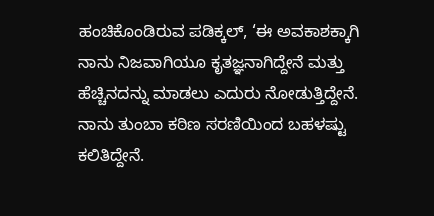ಹಂಚಿಕೊಂಡಿರುವ ಪಡಿಕ್ಕಲ್, ‘ಈ ಅವಕಾಶಕ್ಕಾಗಿ ನಾನು ನಿಜವಾಗಿಯೂ ಕೃತಜ್ಞನಾಗಿದ್ದೇನೆ ಮತ್ತು ಹೆಚ್ಚಿನದನ್ನು ಮಾಡಲು ಎದುರು ನೋಡುತ್ತಿದ್ದೇನೆ. ನಾನು ತುಂಬಾ ಕಠಿಣ ಸರಣಿಯಿಂದ ಬಹಳಷ್ಟು ಕಲಿತಿದ್ದೇನೆ.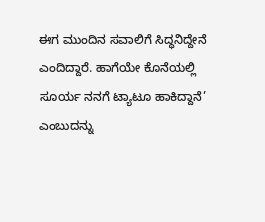ಈಗ ಮುಂದಿನ ಸವಾಲಿಗೆ ಸಿದ್ಧನಿದ್ದೇನೆ ಎಂದಿದ್ದಾರೆ. ಹಾಗೆಯೇ ಕೊನೆಯಲ್ಲಿ ಸೂರ್ಯ ನನಗೆ ಟ್ಯಾಟೂ ಹಾಕಿದ್ದಾನೆ’ ಎಂಬುದನ್ನು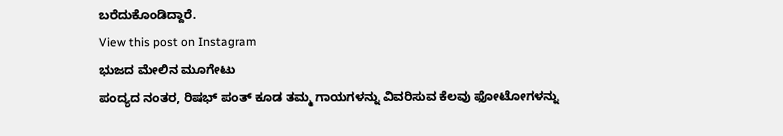ಬರೆದುಕೊಂಡಿದ್ದಾರೆ.
View this post on Instagram
ಭುಜದ ಮೇಲಿನ ಮೂಗೇಟು
ಪಂದ್ಯದ ನಂತರ, ರಿಷಭ್ ಪಂತ್ ಕೂಡ ತಮ್ಮ ಗಾಯಗಳನ್ನು ವಿವರಿಸುವ ಕೆಲವು ಫೋಟೋಗಳನ್ನು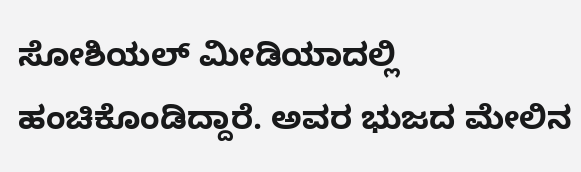ಸೋಶಿಯಲ್ ಮೀಡಿಯಾದಲ್ಲಿ ಹಂಚಿಕೊಂಡಿದ್ದಾರೆ. ಅವರ ಭುಜದ ಮೇಲಿನ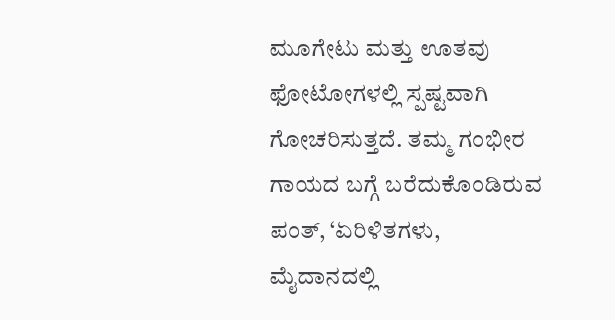ಮೂಗೇಟು ಮತ್ತು ಊತವು ಫೋಟೋಗಳಲ್ಲಿ ಸ್ಪಷ್ಟವಾಗಿ ಗೋಚರಿಸುತ್ತದೆ. ತಮ್ಮ ಗಂಭೀರ ಗಾಯದ ಬಗ್ಗೆ ಬರೆದುಕೊಂಡಿರುವ ಪಂತ್, ‘ಏರಿಳಿತಗಳು, ಮೈದಾನದಲ್ಲಿ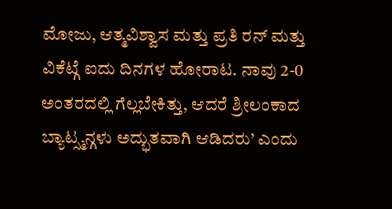ಮೋಜು, ಆತ್ಮವಿಶ್ವಾಸ ಮತ್ತು ಪ್ರತಿ ರನ್ ಮತ್ತು ವಿಕೆಟ್ಗೆ ಐದು ದಿನಗಳ ಹೋರಾಟ. ನಾವು 2-0 ಅಂತರದಲ್ಲಿ ಗೆಲ್ಲಬೇಕಿತ್ತು, ಆದರೆ ಶ್ರೀಲಂಕಾದ ಬ್ಯಾಟ್ಸ್ಮನ್ಗಳು ಅದ್ಭುತವಾಗಿ ಆಡಿದರು’ ಎಂದು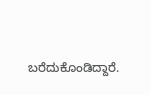ಬರೆದುಕೊಂಡಿದ್ದಾರೆ.